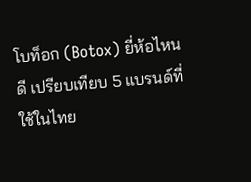โบท็อก (Botox) ยี่ห้อไหนดี เปรียบเทียบ 5 แบรนด์ที่ใช้ในไทย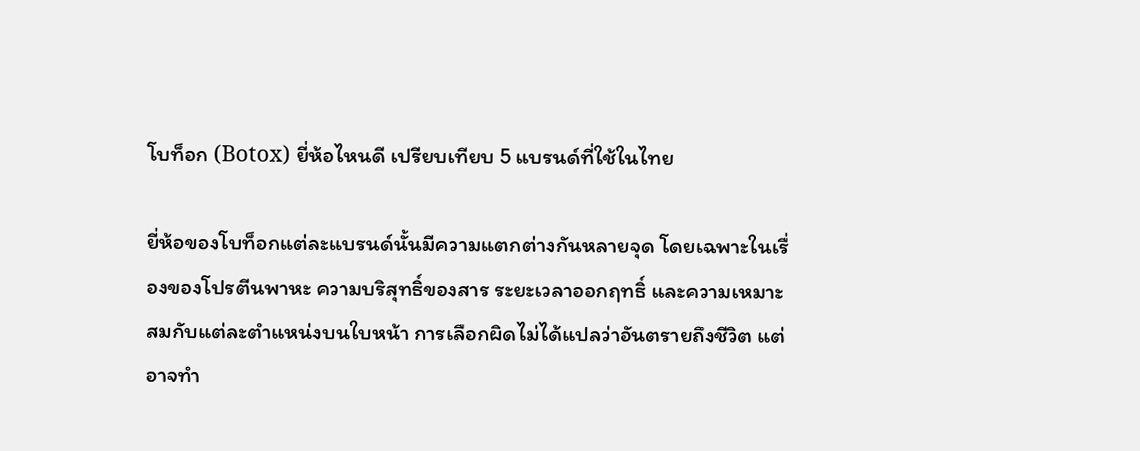โบท็อก (Botox) ยี่ห้อไหนดี เปรียบเทียบ 5 แบรนด์ที่ใช้ในไทย

ยี่ห้อของโบท็อกแต่ละแบรนด์นั้นมีความแตกต่างกันหลายจุด โดยเฉพาะในเรื่องของโปรตีนพาหะ ความบริสุทธิ์ของสาร ระยะเวลาออกฤทธิ์ และความเหมาะสมกับแต่ละตำแหน่งบนใบหน้า การเลือกผิดไม่ได้แปลว่าอันตรายถึงชีวิต แต่อาจทำ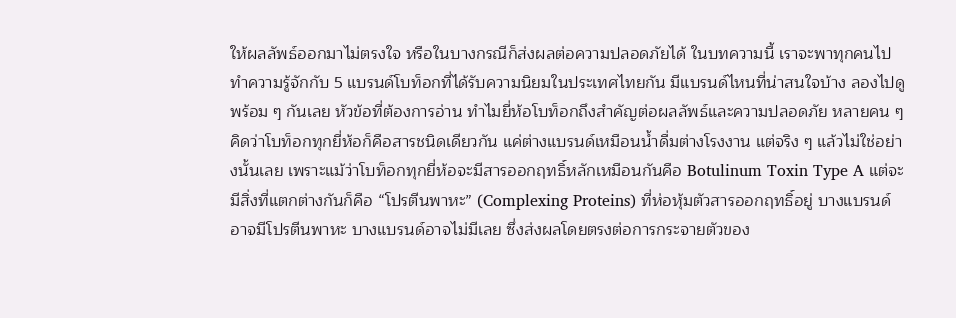ให้ผลลัพธ์ออกมาไม่ตรงใจ หรือในบางกรณีก็ส่งผลต่อความปลอดภัยได้ ในบทความนี้ เราจะพาทุกคนไปทำความรู้จักกับ 5 แบรนด์โบท็อกที่ได้รับความนิยมในประเทศไทยกัน มีแบรนด์ไหนที่น่าสนใจบ้าง ลองไปดูพร้อม ๆ กันเลย หัวข้อที่ต้องการอ่าน ทำไมยี่ห้อโบท็อกถึงสำคัญต่อผลลัพธ์และความปลอดภัย หลายคน ๆ คิดว่าโบท็อกทุกยี่ห้อก็คือสารชนิดเดียวกัน แค่ต่างแบรนด์เหมือนน้ำดื่มต่างโรงงาน แต่จริง ๆ แล้วไม่ใช่อย่างนั้นเลย เพราะแม้ว่าโบท็อกทุกยี่ห้อจะมีสารออกฤทธิ์หลักเหมือนกันคือ Botulinum Toxin Type A แต่จะมีสิ่งที่แตกต่างกันก็คือ “โปรตีนพาหะ” (Complexing Proteins) ที่ห่อหุ้มตัวสารออกฤทธิ์อยู่ บางแบรนด์อาจมีโปรตีนพาหะ บางแบรนด์อาจไม่มีเลย ซึ่งส่งผลโดยตรงต่อการกระจายตัวของ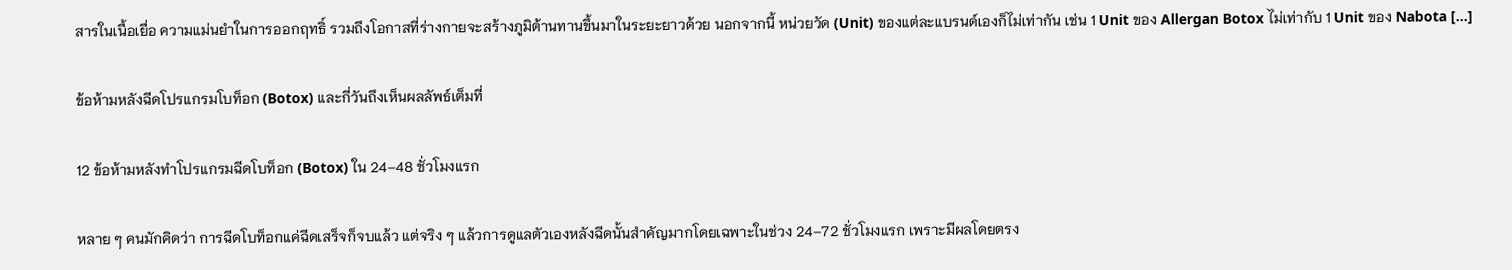สารในเนื้อเยื่อ ความแม่นยำในการออกฤทธิ์ รวมถึงโอกาสที่ร่างกายจะสร้างภูมิต้านทานขึ้นมาในระยะยาวด้วย นอกจากนี้ หน่วยวัด (Unit) ของแต่ละแบรนด์เองก็ไม่เท่ากัน เช่น 1 Unit ของ Allergan Botox ไม่เท่ากับ 1 Unit ของ Nabota […]

ข้อห้ามหลังฉีดโปรแกรมโบท็อก (Botox) และกี่วันถึงเห็นผลลัพธ์เต็มที่

12 ข้อห้ามหลังทำโปรแกรมฉีดโบท็อก (Botox) ใน 24–48 ชั่วโมงแรก

หลาย ๆ คนมักคิดว่า การฉีดโบท็อกแค่ฉีดเสร็จก็จบแล้ว แต่จริง ๆ แล้วการดูแลตัวเองหลังฉีดนั้นสำคัญมากโดยเฉพาะในช่วง 24–72 ชั่วโมงแรก เพราะมีผลโดยตรง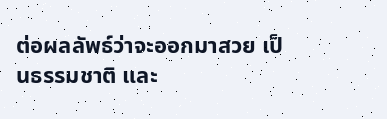ต่อผลลัพธ์ว่าจะออกมาสวย เป็นธรรมชาติ และ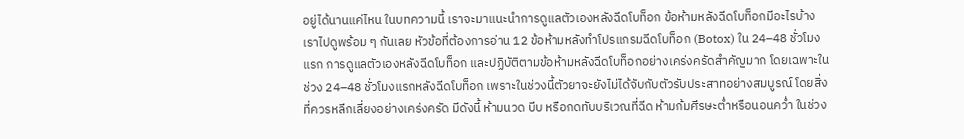อยู่ได้นานแค่ไหน ในบทความนี้ เราจะมาแนะนำการดูแลตัวเองหลังฉีดโบท็อก ข้อห้ามหลังฉีดโบท็อกมีอะไรบ้าง เราไปดูพร้อม ๆ กันเลย หัวข้อที่ต้องการอ่าน 12 ข้อห้ามหลังทำโปรแกรมฉีดโบท็อก (Botox) ใน 24–48 ชั่วโมงแรก การดูแลตัวเองหลังฉีดโบท็อก และปฏิบัติตามข้อห้ามหลังฉีดโบท็อกอย่างเคร่งครัดสำคัญมาก โดยเฉพาะในช่วง 24–48 ชั่วโมงแรกหลังฉีดโบท็อก เพราะในช่วงนี้ตัวยาจะยังไม่ได้จับกับตัวรับประสาทอย่างสมบูรณ์ โดยสิ่งที่ควรหลีกเลี่ยงอย่างเคร่งครัด มีดังนี้ ห้ามนวด บีบ หรือกดทับบริเวณที่ฉีด ห้ามก้มศีรษะต่ำหรือนอนคว่ำ ในช่วง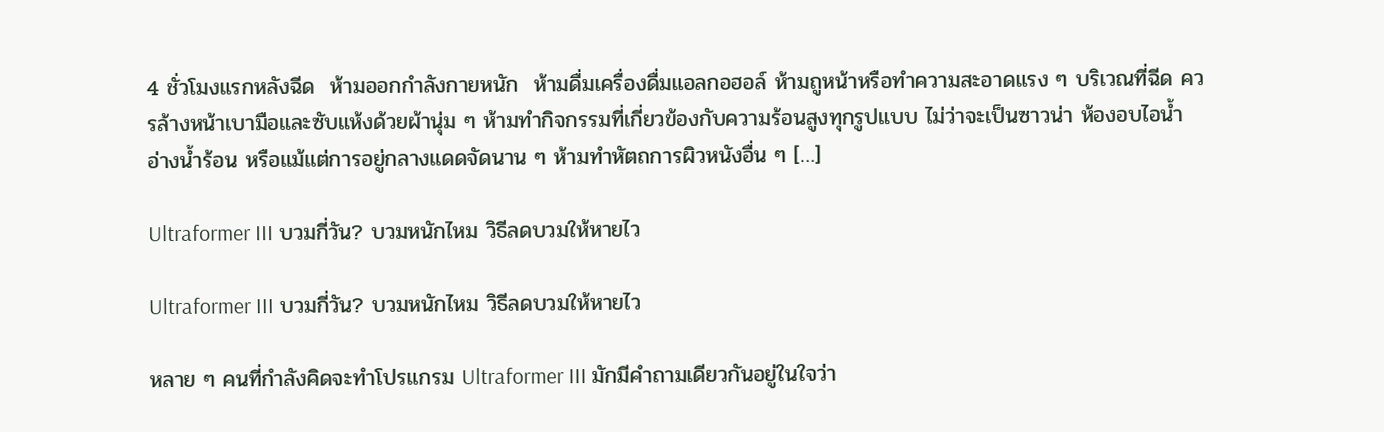4 ชั่วโมงแรกหลังฉีด  ห้ามออกกำลังกายหนัก  ห้ามดื่มเครื่องดื่มแอลกอฮอล์ ห้ามถูหน้าหรือทำความสะอาดแรง ๆ บริเวณที่ฉีด ควรล้างหน้าเบามือและซับแห้งด้วยผ้านุ่ม ๆ ห้ามทำกิจกรรมที่เกี่ยวข้องกับความร้อนสูงทุกรูปแบบ ไม่ว่าจะเป็นซาวน่า ห้องอบไอน้ำ อ่างน้ำร้อน หรือแม้แต่การอยู่กลางแดดจัดนาน ๆ ห้ามทำหัตถการผิวหนังอื่น ๆ […]

Ultraformer III บวมกี่วัน? บวมหนักไหม วิธีลดบวมให้หายไว

Ultraformer III บวมกี่วัน? บวมหนักไหม วิธีลดบวมให้หายไว

หลาย ๆ คนที่กำลังคิดจะทำโปรแกรม Ultraformer III มักมีคำถามเดียวกันอยู่ในใจว่า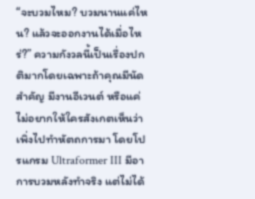“จะบวมไหม? บวมนานแค่ไหน? แล้วจะออกงานได้เมื่อไหร่?” ความกังวลนี้เป็นเรื่องปกติมากโดยเฉพาะถ้าคุณมีนัดสำคัญ มีงานอีเวนต์ หรือแค่ไม่อยากให้ใครสังเกตเห็นว่าเพิ่งไปทำหัตถการมา โดยโปรแกรม Ultraformer III มีอาการบวมหลังทำจริง แต่ไม่ได้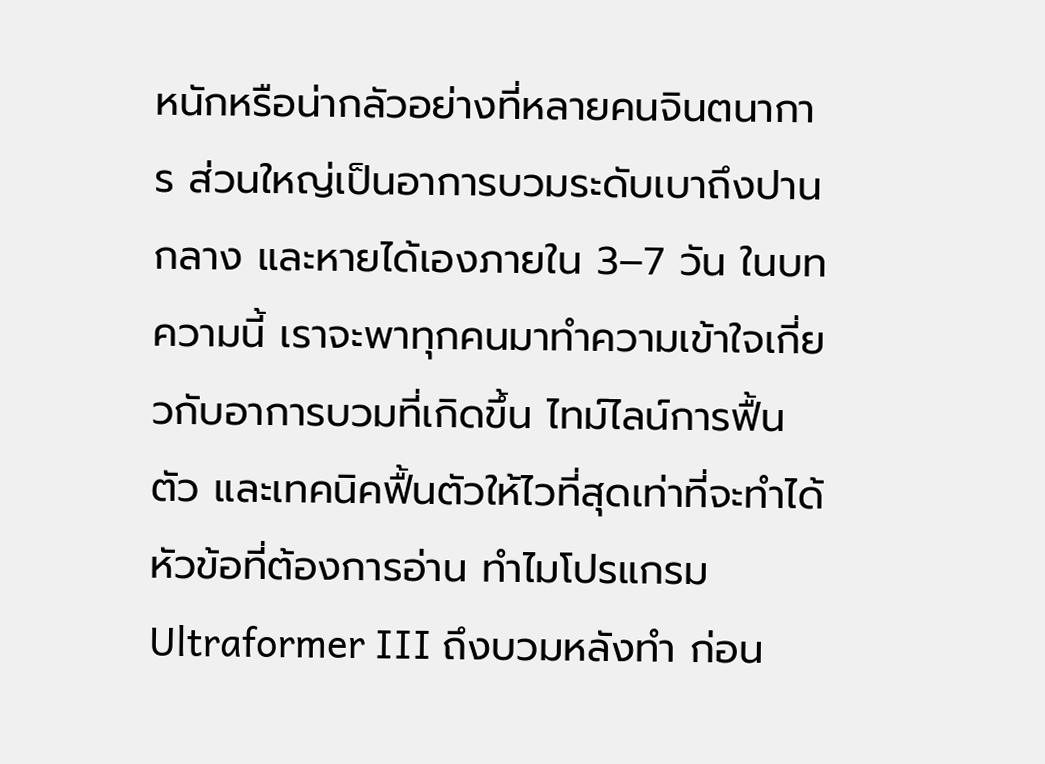หนักหรือน่ากลัวอย่างที่หลายคนจินตนาการ ส่วนใหญ่เป็นอาการบวมระดับเบาถึงปานกลาง และหายได้เองภายใน 3–7 วัน ในบทความนี้ เราจะพาทุกคนมาทำความเข้าใจเกี่ยวกับอาการบวมที่เกิดขึ้น ไทม์ไลน์การฟื้นตัว และเทคนิคฟื้นตัวให้ไวที่สุดเท่าที่จะทำได้ หัวข้อที่ต้องการอ่าน ทำไมโปรแกรม Ultraformer III ถึงบวมหลังทำ ก่อน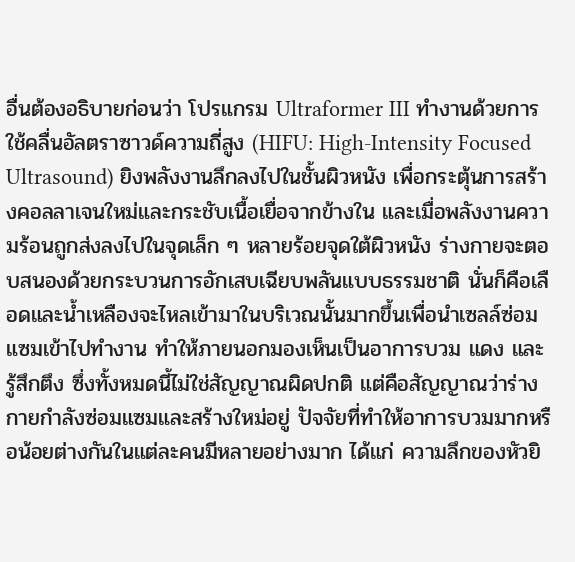อื่นต้องอธิบายก่อนว่า โปรแกรม Ultraformer III ทำงานด้วยการใช้คลื่นอัลตราซาวด์ความถี่สูง (HIFU: High-Intensity Focused Ultrasound) ยิงพลังงานลึกลงไปในชั้นผิวหนัง เพื่อกระตุ้นการสร้างคอลลาเจนใหม่และกระชับเนื้อเยื่อจากข้างใน และเมื่อพลังงานความร้อนถูกส่งลงไปในจุดเล็ก ๆ หลายร้อยจุดใต้ผิวหนัง ร่างกายจะตอบสนองด้วยกระบวนการอักเสบเฉียบพลันแบบธรรมชาติ นั่นก็คือเลือดและน้ำเหลืองจะไหลเข้ามาในบริเวณนั้นมากขึ้นเพื่อนำเซลล์ซ่อมแซมเข้าไปทำงาน ทำให้ภายนอกมองเห็นเป็นอาการบวม แดง และรู้สึกตึง ซึ่งทั้งหมดนี้ไม่ใช่สัญญาณผิดปกติ แต่คือสัญญาณว่าร่างกายกำลังซ่อมแซมและสร้างใหม่อยู่ ปัจจัยที่ทำให้อาการบวมมากหรือน้อยต่างกันในแต่ละคนมีหลายอย่างมาก ได้แก่ ความลึกของหัวยิ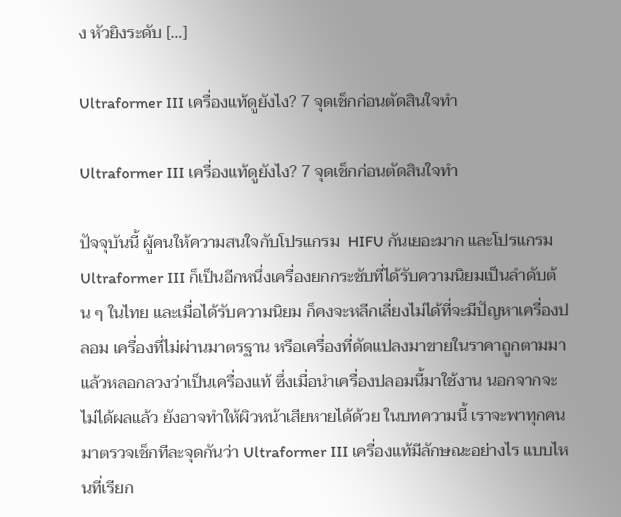ง หัวยิงระดับ […]

Ultraformer III เครื่องแท้ดูยังไง? 7 จุดเช็กก่อนตัดสินใจทำ

Ultraformer III เครื่องแท้ดูยังไง? 7 จุดเช็กก่อนตัดสินใจทำ

ปัจจุบันนี้ ผู้คนให้ความสนใจกับโปรแกรม  HIFU กันเยอะมาก และโปรแกรม Ultraformer III ก็เป็นอีกหนึ่งเครื่องยกกระชับที่ได้รับความนิยมเป็นลำดับต้น ๆ ในไทย และเมื่อได้รับความนิยม ก็คงจะหลีกเลี่ยงไม่ได้ที่จะมีปัญหาเครื่องปลอม เครื่องที่ไม่ผ่านมาตรฐาน หรือเครื่องที่ดัดแปลงมาขายในราคาถูกตามมาแล้วหลอกลวงว่าเป็นเครื่องแท้ ซึ่งเมื่อนำเครื่องปลอมนี้มาใช้งาน นอกจากจะไม่ได้ผลแล้ว ยังอาจทำให้ผิวหน้าเสียหายได้ด้วย ในบทความนี้ เราจะพาทุกคนมาตรวจเช็กทีละจุดกันว่า Ultraformer III เครื่องแท้มีลักษณะอย่างไร แบบไหนที่เรียก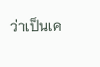ว่าเป็นเค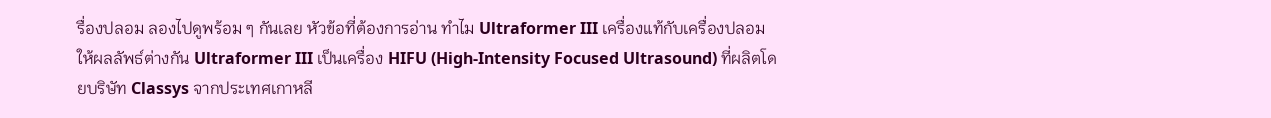รื่องปลอม ลองไปดูพร้อม ๆ กันเลย หัวข้อที่ต้องการอ่าน ทำไม Ultraformer III เครื่องแท้กับเครื่องปลอมให้ผลลัพธ์ต่างกัน Ultraformer III เป็นเครื่อง HIFU (High-Intensity Focused Ultrasound) ที่ผลิตโดยบริษัท Classys จากประเทศเกาหลี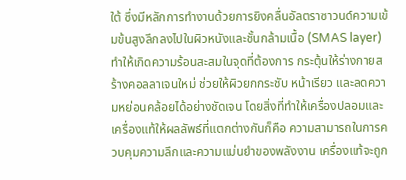ใต้ ซึ่งมีหลักการทำงานด้วยการยิงคลื่นอัลตราซาวนด์ความเข้มข้นสูงลึกลงไปในผิวหนังและชั้นกล้ามเนื้อ (SMAS layer) ทำให้เกิดความร้อนสะสมในจุดที่ต้องการ กระตุ้นให้ร่างกายสร้างคอลลาเจนใหม่ ช่วยให้ผิวยกกระชับ หน้าเรียว และลดความหย่อนคล้อยได้อย่างชัดเจน โดยสิ่งที่ทำให้เครื่องปลอมและเครื่องแท้ให้ผลลัพธ์ที่แตกต่างกันก็คือ ความสามารถในการควบคุมความลึกและความแม่นยำของพลังงาน เครื่องแท้จะถูก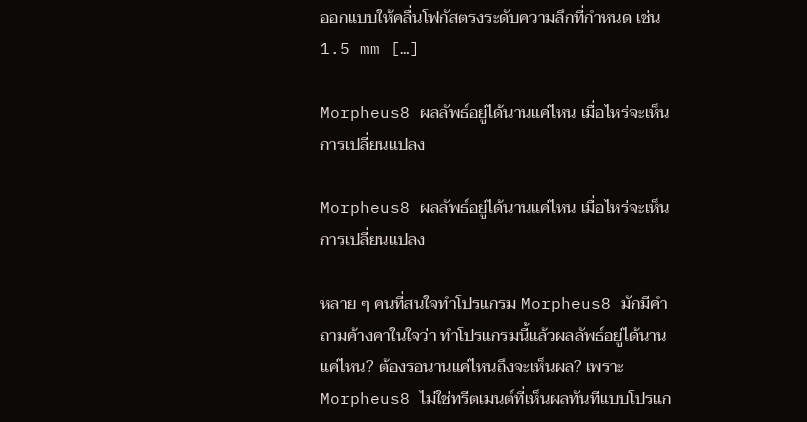ออกแบบให้คลื่นโฟกัสตรงระดับความลึกที่กำหนด เช่น 1.5 mm […]

Morpheus8 ผลลัพธ์อยู่ได้นานแค่ไหน เมื่อไหร่จะเห็นการเปลี่ยนแปลง

Morpheus8 ผลลัพธ์อยู่ได้นานแค่ไหน เมื่อไหร่จะเห็นการเปลี่ยนแปลง

หลาย ๆ คนที่สนใจทำโปรแกรม Morpheus8 มักมีคำถามค้างคาในใจว่า ทำโปรแกรมนี้แล้วผลลัพธ์อยู่ได้นานแค่ไหน? ต้องรอนานแค่ไหนถึงจะเห็นผล? เพราะ Morpheus8 ไม่ใช่ทรีตเมนต์ที่เห็นผลทันทีแบบโปรแก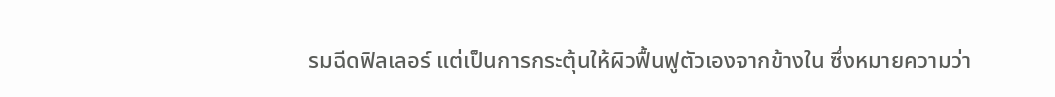รมฉีดฟิลเลอร์ แต่เป็นการกระตุ้นให้ผิวฟื้นฟูตัวเองจากข้างใน ซึ่งหมายความว่า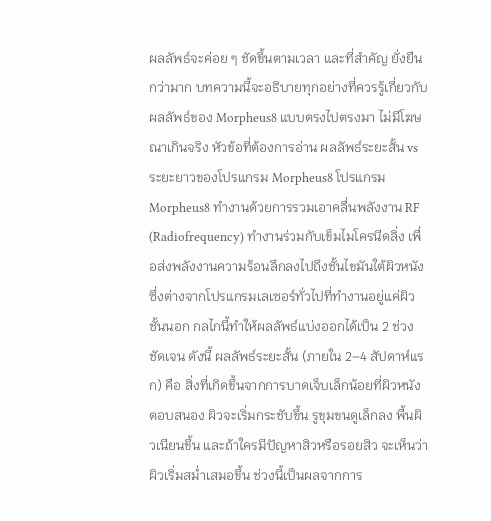ผลลัพธ์จะค่อย ๆ ชัดขึ้นตามเวลา และที่สำคัญ ยั่งยืนกว่ามาก บทความนี้จะอธิบายทุกอย่างที่ควรรู้เกี่ยวกับผลลัพธ์ของ Morpheus8 แบบตรงไปตรงมา ไม่มีโฆษณาเกินจริง หัวข้อที่ต้องการอ่าน ผลลัพธ์ระยะสั้น vs ระยะยาวของโปรแกรม Morpheus8 โปรแกรม Morpheus8 ทำงานด้วยการรวมเอาคลื่นพลังงาน RF (Radiofrequency) ทำงานร่วมกับเข็มไมโครนีดลิ่ง เพื่อส่งพลังงานความร้อนลึกลงไปถึงชั้นไขมันใต้ผิวหนัง ซึ่งต่างจากโปรแกรมเลเซอร์ทั่วไปที่ทำงานอยู่แค่ผิวชั้นนอก กลไกนี้ทำให้ผลลัพธ์แบ่งออกได้เป็น 2 ช่วงชัดเจน ดังนี้ ผลลัพธ์ระยะสั้น (ภายใน 2–4 สัปดาห์แรก) คือ สิ่งที่เกิดขึ้นจากการบาดเจ็บเล็กน้อยที่ผิวหนังตอบสนอง ผิวจะเริ่มกระชับขึ้น รูขุมขนดูเล็กลง พื้นผิวเนียนขึ้น และถ้าใครมีปัญหาสิวหรือรอยสิว จะเห็นว่าผิวเริ่มสม่ำเสมอขึ้น ช่วงนี้เป็นผลจากการ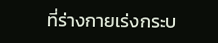ที่ร่างกายเร่งกระบ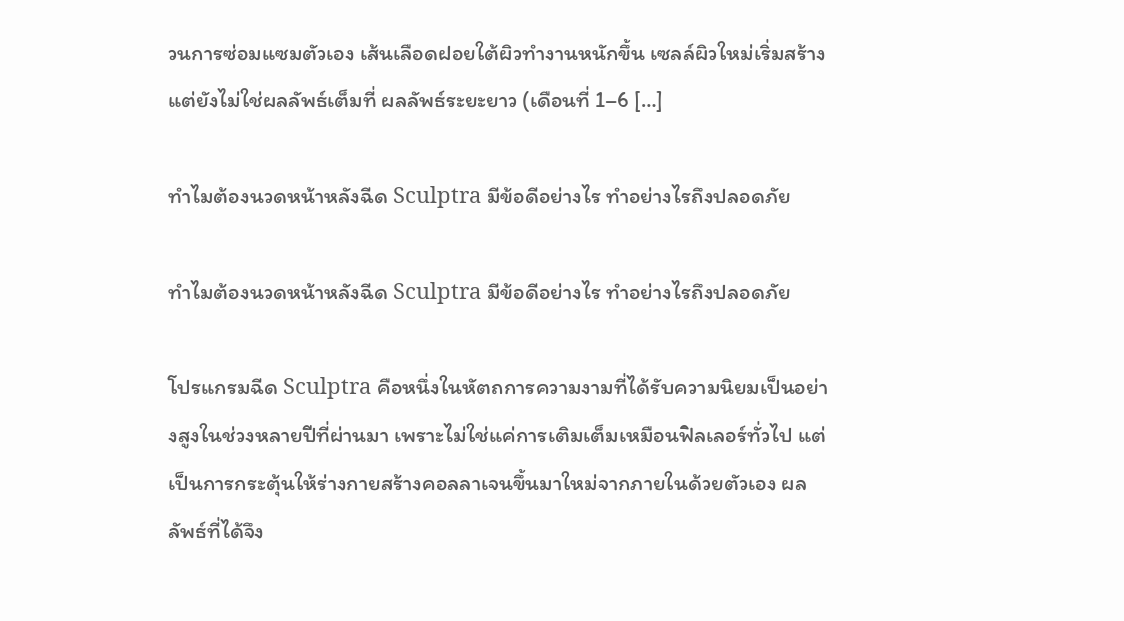วนการซ่อมแซมตัวเอง เส้นเลือดฝอยใต้ผิวทำงานหนักขึ้น เซลล์ผิวใหม่เริ่มสร้าง แต่ยังไม่ใช่ผลลัพธ์เต็มที่ ผลลัพธ์ระยะยาว (เดือนที่ 1–6 […]

ทำไมต้องนวดหน้าหลังฉีด Sculptra มีข้อดีอย่างไร ทำอย่างไรถึงปลอดภัย

ทำไมต้องนวดหน้าหลังฉีด Sculptra มีข้อดีอย่างไร ทำอย่างไรถึงปลอดภัย

โปรแกรมฉีด Sculptra คือหนึ่งในหัตถการความงามที่ได้รับความนิยมเป็นอย่างสูงในช่วงหลายปีที่ผ่านมา เพราะไม่ใช่แค่การเติมเต็มเหมือนฟิลเลอร์ทั่วไป แต่เป็นการกระตุ้นให้ร่างกายสร้างคอลลาเจนขึ้นมาใหม่จากภายในด้วยตัวเอง ผลลัพธ์ที่ได้จึง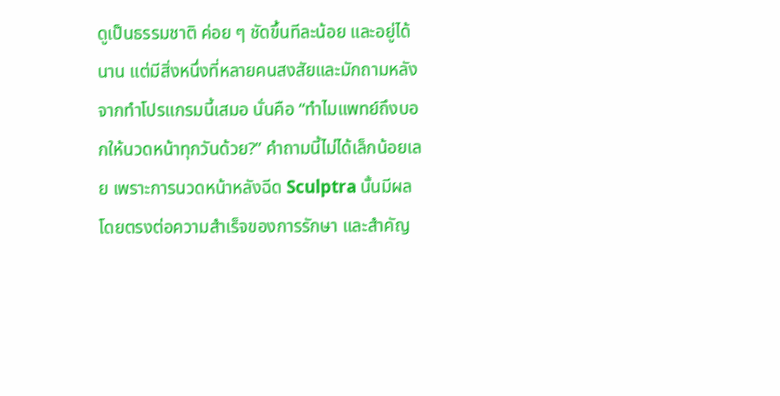ดูเป็นธรรมชาติ ค่อย ๆ ชัดขึ้นทีละน้อย และอยู่ได้นาน แต่มีสิ่งหนึ่งที่หลายคนสงสัยและมักถามหลังจากทำโปรแกรมนี้เสมอ นั่นคือ “ทำไมแพทย์ถึงบอกให้นวดหน้าทุกวันด้วย?” คำถามนี้ไม่ได้เล็กน้อยเลย เพราะการนวดหน้าหลังฉีด Sculptra นั้นมีผลโดยตรงต่อความสำเร็จของการรักษา และสำคัญ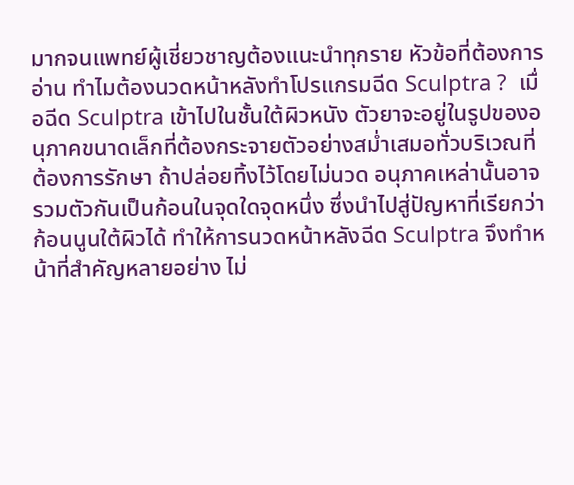มากจนแพทย์ผู้เชี่ยวชาญต้องแนะนำทุกราย หัวข้อที่ต้องการอ่าน ทำไมต้องนวดหน้าหลังทำโปรแกรมฉีด Sculptra ?  เมื่อฉีด Sculptra เข้าไปในชั้นใต้ผิวหนัง ตัวยาจะอยู่ในรูปของอนุภาคขนาดเล็กที่ต้องกระจายตัวอย่างสม่ำเสมอทั่วบริเวณที่ต้องการรักษา ถ้าปล่อยทิ้งไว้โดยไม่นวด อนุภาคเหล่านั้นอาจรวมตัวกันเป็นก้อนในจุดใดจุดหนึ่ง ซึ่งนำไปสู่ปัญหาที่เรียกว่าก้อนนูนใต้ผิวได้ ทำให้การนวดหน้าหลังฉีด Sculptra จึงทำหน้าที่สำคัญหลายอย่าง ไม่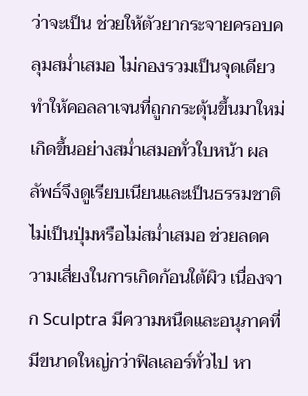ว่าจะเป็น ช่วยให้ตัวยากระจายครอบคลุมสม่ำเสมอ ไม่กองรวมเป็นจุดเดียว ทำให้คอลลาเจนที่ถูกกระตุ้นขึ้นมาใหม่เกิดขึ้นอย่างสม่ำเสมอทั่วใบหน้า ผลลัพธ์จึงดูเรียบเนียนและเป็นธรรมชาติ ไม่เป็นปุ่มหรือไม่สม่ำเสมอ ช่วยลดความเสี่ยงในการเกิดก้อนใต้ผิว เนื่องจาก Sculptra มีความหนืดและอนุภาคที่มีขนาดใหญ่กว่าฟิลเลอร์ทั่วไป หา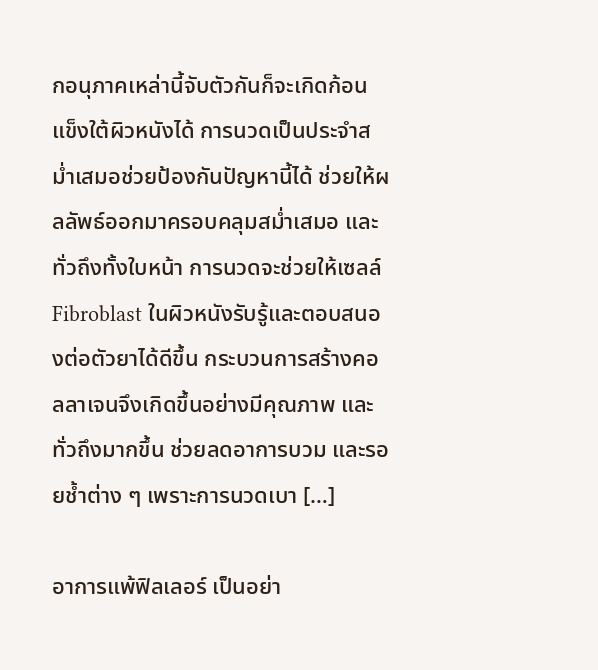กอนุภาคเหล่านี้จับตัวกันก็จะเกิดก้อนแข็งใต้ผิวหนังได้ การนวดเป็นประจำสม่ำเสมอช่วยป้องกันปัญหานี้ได้ ช่วยให้ผลลัพธ์ออกมาครอบคลุมสม่ำเสมอ และทั่วถึงทั้งใบหน้า การนวดจะช่วยให้เซลล์ Fibroblast ในผิวหนังรับรู้และตอบสนองต่อตัวยาได้ดีขึ้น กระบวนการสร้างคอลลาเจนจึงเกิดขึ้นอย่างมีคุณภาพ และทั่วถึงมากขึ้น ช่วยลดอาการบวม และรอยช้ำต่าง ๆ เพราะการนวดเบา […]

อาการแพ้ฟิลเลอร์ เป็นอย่า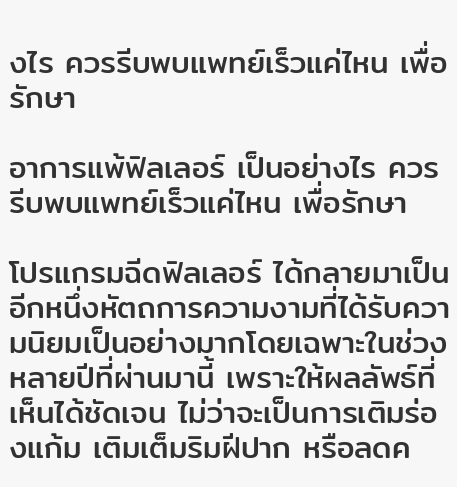งไร ควรรีบพบแพทย์เร็วแค่ไหน เพื่อรักษา

อาการแพ้ฟิลเลอร์ เป็นอย่างไร ควรรีบพบแพทย์เร็วแค่ไหน เพื่อรักษา

โปรแกรมฉีดฟิลเลอร์ ได้กลายมาเป็นอีกหนึ่งหัตถการความงามที่ได้รับความนิยมเป็นอย่างมากโดยเฉพาะในช่วงหลายปีที่ผ่านมานี้ เพราะให้ผลลัพธ์ที่เห็นได้ชัดเจน ไม่ว่าจะเป็นการเติมร่องแก้ม เติมเต็มริมฝีปาก หรือลดค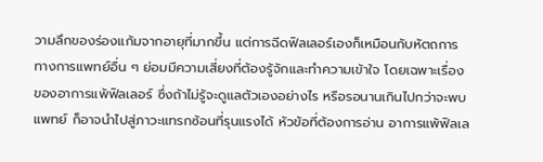วามลึกของร่องแก้มจากอายุที่มากขึ้น แต่การฉีดฟิลเลอร์เองก็เหมือนกับหัตถการทางการแพทย์อื่น ๆ ย่อมมีความเสี่ยงที่ต้องรู้จักและทำความเข้าใจ โดยเฉพาะเรื่องของอาการแพ้ฟิลเลอร์ ซึ่งถ้าไม่รู้จะดูแลตัวเองอย่างไร หรือรอนานเกินไปกว่าจะพบแพทย์ ก็อาจนำไปสู่ภาวะแทรกซ้อนที่รุนแรงได้ หัวข้อที่ต้องการอ่าน อาการแพ้ฟิลเล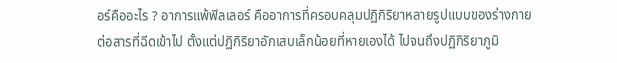อร์คืออะไร ? อาการแพ้ฟิลเลอร์ คืออาการที่ครอบคลุมปฏิกิริยาหลายรูปแบบของร่างกายต่อสารที่ฉีดเข้าไป ตั้งแต่ปฏิกิริยาอักเสบเล็กน้อยที่หายเองได้ ไปจนถึงปฏิกิริยาภูมิ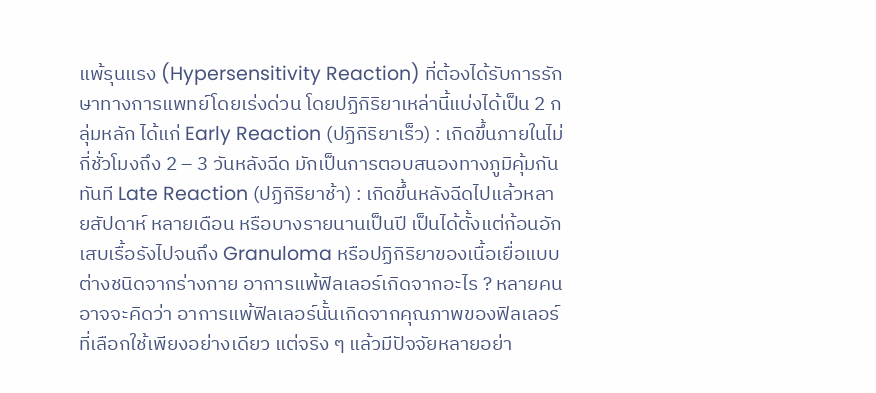แพ้รุนแรง (Hypersensitivity Reaction) ที่ต้องได้รับการรักษาทางการแพทย์โดยเร่งด่วน โดยปฏิกิริยาเหล่านี้แบ่งได้เป็น 2 กลุ่มหลัก ได้แก่ Early Reaction (ปฏิกิริยาเร็ว) : เกิดขึ้นภายในไม่กี่ชั่วโมงถึง 2 – 3 วันหลังฉีด มักเป็นการตอบสนองทางภูมิคุ้มกันทันที Late Reaction (ปฏิกิริยาช้า) : เกิดขึ้นหลังฉีดไปแล้วหลายสัปดาห์ หลายเดือน หรือบางรายนานเป็นปี เป็นได้ตั้งแต่ก้อนอักเสบเรื้อรังไปจนถึง Granuloma หรือปฏิกิริยาของเนื้อเยื่อแบบต่างชนิดจากร่างกาย อาการแพ้ฟิลเลอร์เกิดจากอะไร ? หลายคนอาจจะคิดว่า อาการแพ้ฟิลเลอร์นั้นเกิดจากคุณภาพของฟิลเลอร์ที่เลือกใช้เพียงอย่างเดียว แต่จริง ๆ แล้วมีปัจจัยหลายอย่า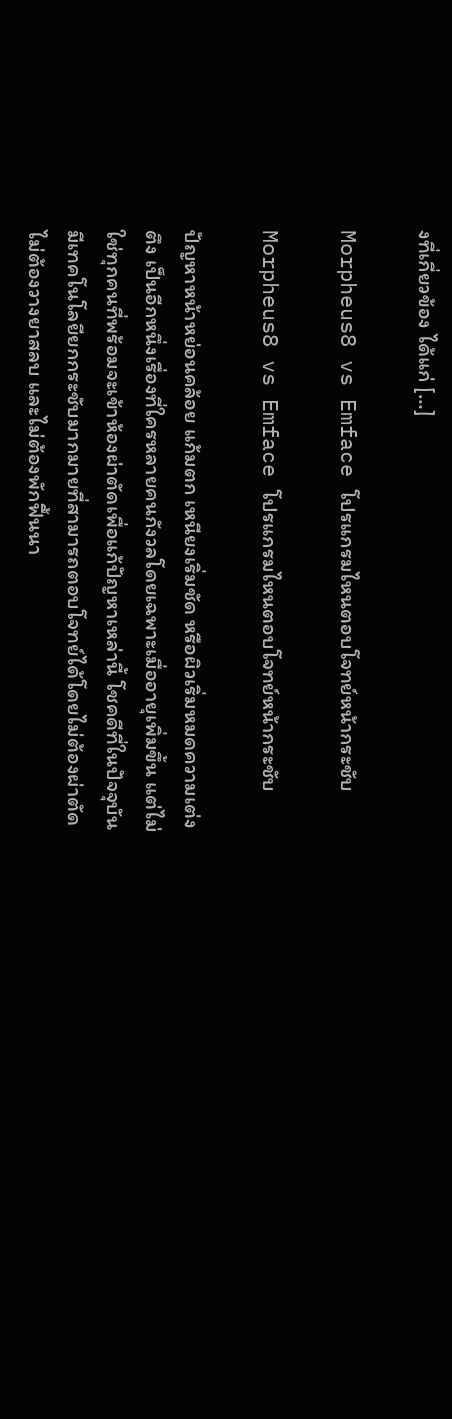งที่เกี่ยวข้อง ได้แก่ […]

Morpheus8 vs Emface โปรแกรมไหนตอบโจทย์หน้ากระชับ

Morpheus8 vs Emface โปรแกรมไหนตอบโจทย์หน้ากระชับ

ปัญหาหน้าหย่อนคล้อย แก้มตก เหนียงเริ่มชัด หรือผิวเริ่มหมดความเต่งตึง เป็นอีกหนึ่งเรื่องที่ใครหลายคนกังวลโดยเฉพาะเมื่ออายุเพิ่มขึ้น แต่ไม่ใช่ทุกคนที่พร้อมจะเข้าห้องผ่าตัดเพื่อแก้ปัญหาเหล่านี้ โชคดีที่ในปัจจุบันมีเทคโนโลยียกกระชับมากมายที่สามารถตอบโจทย์ได้โดยไม่ต้องผ่าตัด ไม่ต้องวางยาสลบ และไม่ต้องพักฟื้นนา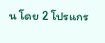น โดย 2 โปรแกร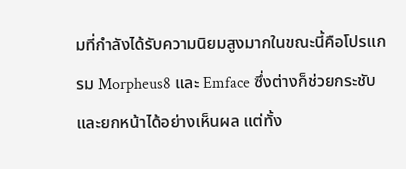มที่กำลังได้รับความนิยมสูงมากในขณะนี้คือโปรแกรม Morpheus8 และ Emface ซึ่งต่างก็ช่วยกระชับและยกหน้าได้อย่างเห็นผล แต่ทั้ง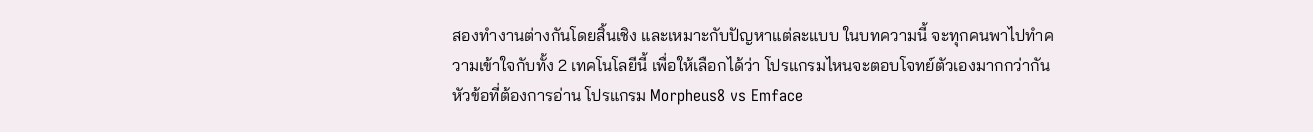สองทำงานต่างกันโดยสิ้นเชิง และเหมาะกับปัญหาแต่ละแบบ ในบทความนี้ จะทุกคนพาไปทำความเข้าใจกับทั้ง 2 เทคโนโลยีนี้ เพื่อให้เลือกได้ว่า โปรแกรมไหนจะตอบโจทย์ตัวเองมากกว่ากัน หัวข้อที่ต้องการอ่าน โปรแกรม Morpheus8 vs Emface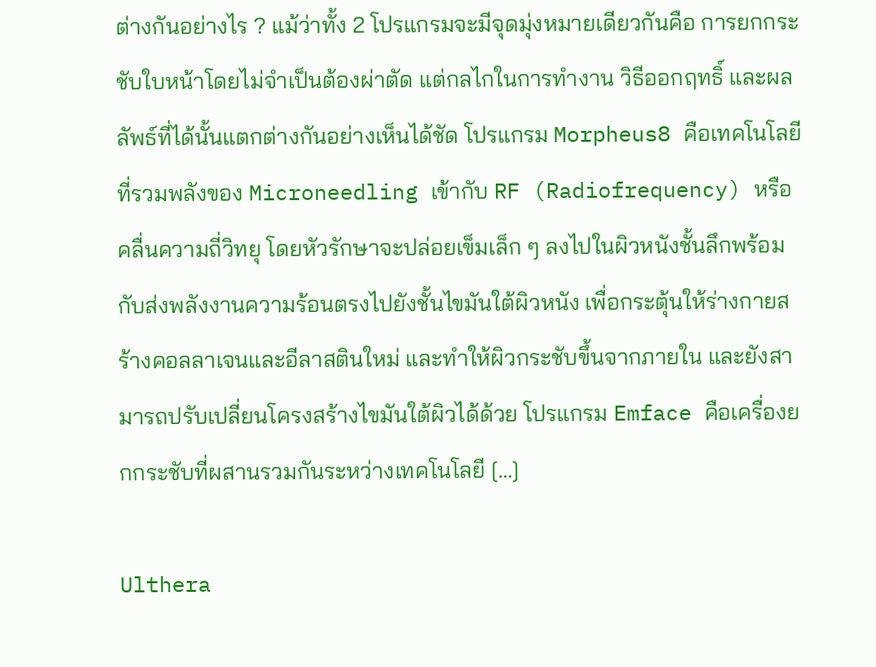ต่างกันอย่างไร ? แม้ว่าทั้ง 2 โปรแกรมจะมีจุดมุ่งหมายเดียวกันคือ การยกกระชับใบหน้าโดยไม่จำเป็นต้องผ่าตัด แต่กลไกในการทำงาน วิธีออกฤทธิ์ และผลลัพธ์ที่ได้นั้นแตกต่างกันอย่างเห็นได้ชัด โปรแกรม Morpheus8 คือเทคโนโลยีที่รวมพลังของ Microneedling เข้ากับ RF (Radiofrequency) หรือคลื่นความถี่วิทยุ โดยหัวรักษาจะปล่อยเข็มเล็ก ๆ ลงไปในผิวหนังชั้นลึกพร้อมกับส่งพลังงานความร้อนตรงไปยังชั้นไขมันใต้ผิวหนัง เพื่อกระตุ้นให้ร่างกายสร้างคอลลาเจนและอีลาสตินใหม่ และทำให้ผิวกระชับขึ้นจากภายใน และยังสามารถปรับเปลี่ยนโครงสร้างไขมันใต้ผิวได้ด้วย โปรแกรม Emface คือเครื่องยกกระชับที่ผสานรวมกันระหว่างเทคโนโลยี […]

Ulthera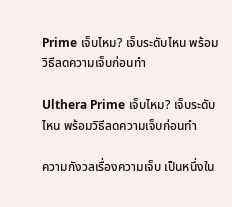Prime เจ็บไหม? เจ็บระดับไหน พร้อมวิธีลดความเจ็บก่อนทำ

Ulthera Prime เจ็บไหม? เจ็บระดับไหน พร้อมวิธีลดความเจ็บก่อนทำ

ความกังวลเรื่องความเจ็บ เป็นหนึ่งใน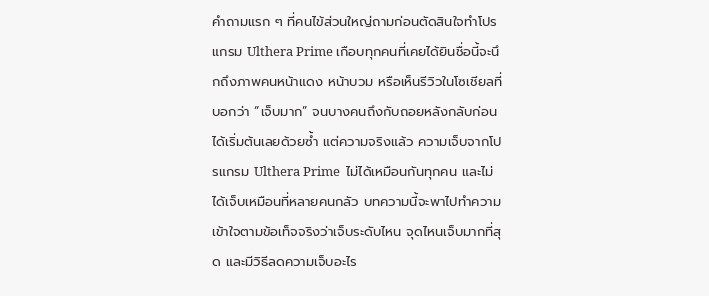คำถามแรก ๆ ที่คนไข้ส่วนใหญ่ถามก่อนตัดสินใจทำโปรแกรม Ulthera Prime เกือบทุกคนที่เคยได้ยินชื่อนี้จะนึกถึงภาพคนหน้าแดง หน้าบวม หรือเห็นรีวิวในโซเชียลที่บอกว่า “เจ็บมาก” จนบางคนถึงกับถอยหลังกลับก่อนได้เริ่มต้นเลยด้วยซ้ำ แต่ความจริงแล้ว ความเจ็บจากโปรแกรม Ulthera Prime  ไม่ได้เหมือนกันทุกคน และไม่ได้เจ็บเหมือนที่หลายคนกลัว บทความนี้จะพาไปทำความเข้าใจตามข้อเท็จจริงว่าเจ็บระดับไหน จุดไหนเจ็บมากที่สุด และมีวิธีลดความเจ็บอะไร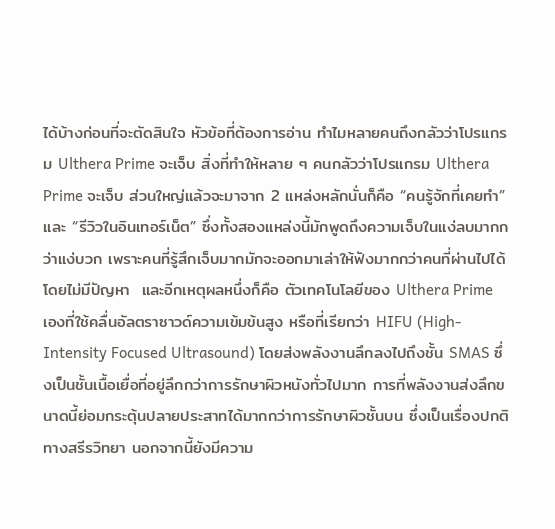ได้บ้างก่อนที่จะตัดสินใจ หัวข้อที่ต้องการอ่าน ทำไมหลายคนถึงกลัวว่าโปรแกรม Ulthera Prime จะเจ็บ สิ่งที่ทำให้หลาย ๆ คนกลัวว่าโปรแกรม Ulthera Prime จะเจ็บ ส่วนใหญ่แล้วจะมาจาก 2 แหล่งหลักนั่นก็คือ “คนรู้จักที่เคยทำ” และ “รีวิวในอินเทอร์เน็ต” ซึ่งทั้งสองแหล่งนี้มักพูดถึงความเจ็บในแง่ลบมากกว่าแง่บวก เพราะคนที่รู้สึกเจ็บมากมักจะออกมาเล่าให้ฟังมากกว่าคนที่ผ่านไปได้โดยไม่มีปัญหา  และอีกเหตุผลหนึ่งก็คือ ตัวเทคโนโลยีของ Ulthera Prime เองที่ใช้คลื่นอัลตราซาวด์ความเข้มข้นสูง หรือที่เรียกว่า HIFU (High-Intensity Focused Ultrasound) โดยส่งพลังงานลึกลงไปถึงชั้น SMAS ซึ่งเป็นชั้นเนื้อเยื่อที่อยู่ลึกกว่าการรักษาผิวหนังทั่วไปมาก การที่พลังงานส่งลึกขนาดนี้ย่อมกระตุ้นปลายประสาทได้มากกว่าการรักษาผิวชั้นบน ซึ่งเป็นเรื่องปกติทางสรีรวิทยา นอกจากนี้ยังมีความ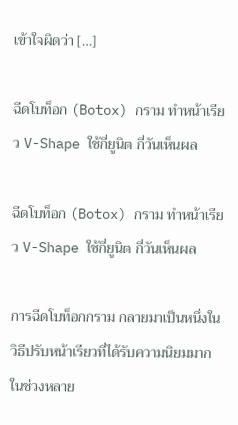เข้าใจผิดว่า […]

ฉีดโบท็อก (Botox) กราม ทำหน้าเรียว V-Shape ใช้กี่ยูนิต กี่วันเห็นผล

ฉีดโบท็อก (Botox) กราม ทำหน้าเรียว V-Shape ใช้กี่ยูนิต กี่วันเห็นผล

การฉีดโบท็อกกราม กลายมาเป็นหนึ่งในวิธีปรับหน้าเรียวที่ได้รับความนิยมมากในช่วงหลาย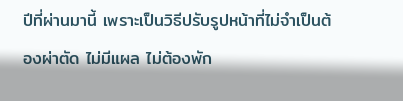ปีที่ผ่านมานี้ เพราะเป็นวิธีปรับรูปหน้าที่ไม่จำเป็นต้องผ่าตัด ไม่มีแผล ไม่ต้องพัก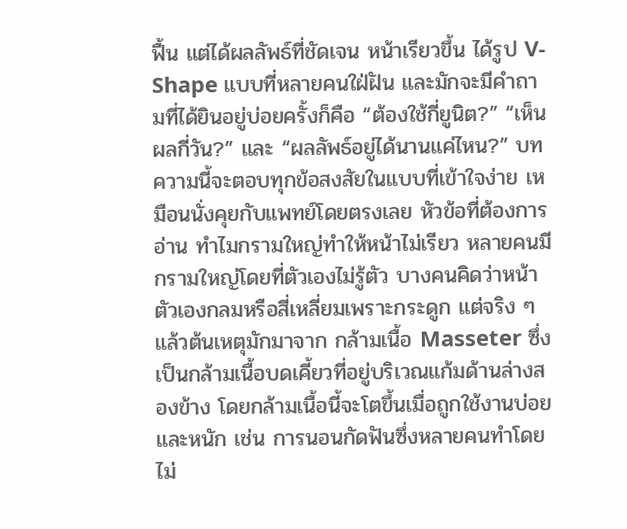ฟื้น แต่ได้ผลลัพธ์ที่ชัดเจน หน้าเรียวขึ้น ได้รูป V-Shape แบบที่หลายคนใฝ่ฝัน และมักจะมีคำถามที่ได้ยินอยู่บ่อยครั้งก็คือ “ต้องใช้กี่ยูนิต?” “เห็นผลกี่วัน?” และ “ผลลัพธ์อยู่ได้นานแค่ไหน?” บทความนี้จะตอบทุกข้อสงสัยในแบบที่เข้าใจง่าย เหมือนนั่งคุยกับแพทย์โดยตรงเลย หัวข้อที่ต้องการอ่าน ทำไมกรามใหญ่ทำให้หน้าไม่เรียว หลายคนมีกรามใหญ่โดยที่ตัวเองไม่รู้ตัว บางคนคิดว่าหน้าตัวเองกลมหรือสี่เหลี่ยมเพราะกระดูก แต่จริง ๆ แล้วต้นเหตุมักมาจาก กล้ามเนื้อ Masseter ซึ่งเป็นกล้ามเนื้อบดเคี้ยวที่อยู่บริเวณแก้มด้านล่างสองข้าง โดยกล้ามเนื้อนี้จะโตขึ้นเมื่อถูกใช้งานบ่อยและหนัก เช่น การนอนกัดฟันซึ่งหลายคนทำโดยไม่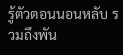รู้ตัวตอนนอนหลับ รวมถึงพัน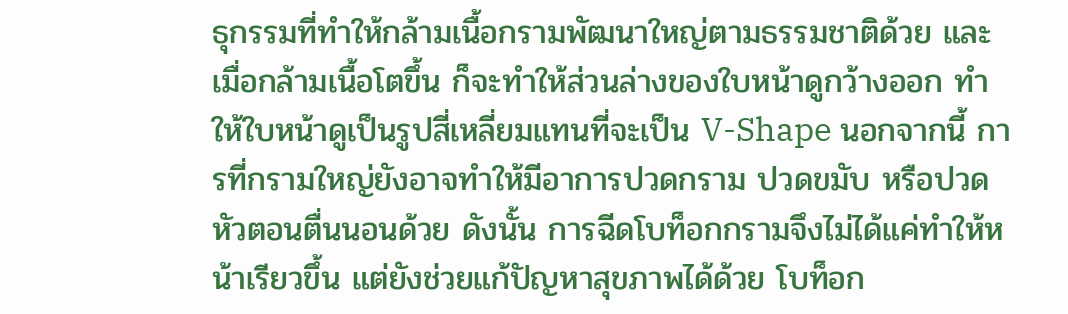ธุกรรมที่ทำให้กล้ามเนื้อกรามพัฒนาใหญ่ตามธรรมชาติด้วย และเมื่อกล้ามเนื้อโตขึ้น ก็จะทำให้ส่วนล่างของใบหน้าดูกว้างออก ทำให้ใบหน้าดูเป็นรูปสี่เหลี่ยมแทนที่จะเป็น V-Shape นอกจากนี้ การที่กรามใหญ่ยังอาจทำให้มีอาการปวดกราม ปวดขมับ หรือปวดหัวตอนตื่นนอนด้วย ดังนั้น การฉีดโบท็อกกรามจึงไม่ได้แค่ทำให้หน้าเรียวขึ้น แต่ยังช่วยแก้ปัญหาสุขภาพได้ด้วย โบท็อก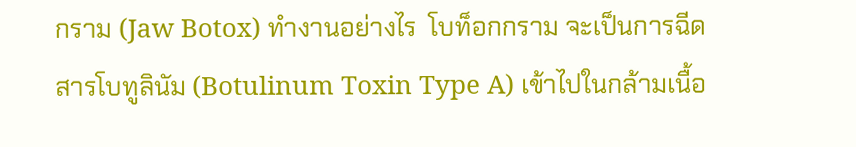กราม (Jaw Botox) ทำงานอย่างไร  โบท็อกกราม จะเป็นการฉีดสารโบทูลินัม (Botulinum Toxin Type A) เข้าไปในกล้ามเนื้อ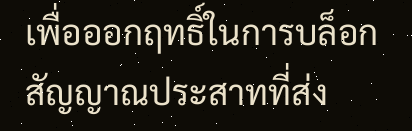เพื่อออกฤทธิ์ในการบล็อกสัญญาณประสาทที่ส่ง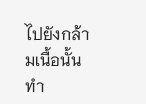ไปยังกล้ามเนื้อนั้น ทำ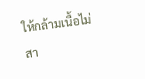ให้กล้ามเนื้อไม่สา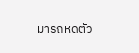มารถหดตัว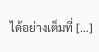ได้อย่างเต็มที่ […]